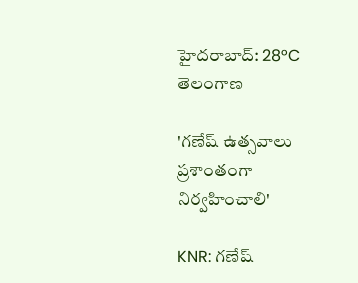హైదరాబాద్: 28°C
తెలంగాణ

'గణేష్ ఉత్సవాలు ప్రశాంతంగా నిర్వహించాలి'

KNR: గణేష్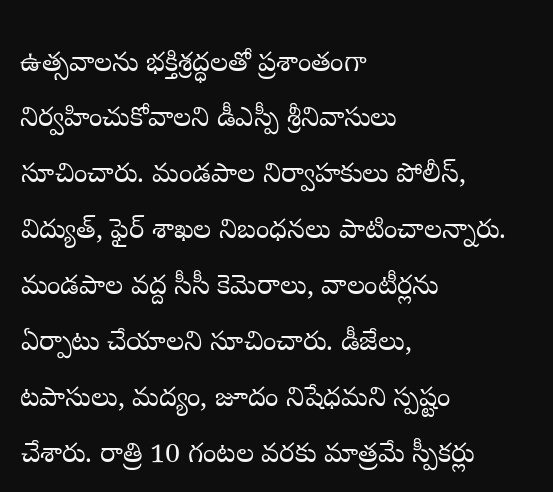ఉత్సవాలను భక్తిశ్రద్ధలతో ప్రశాంతంగా నిర్వహించుకోవాలని డీఎస్పీ శ్రీనివాసులు సూచించారు. మండపాల నిర్వాహకులు పోలీస్, విద్యుత్, ఫైర్ శాఖల నిబంధనలు పాటించాలన్నారు. మండపాల వద్ద సీసీ కెమెరాలు, వాలంటీర్లను ఏర్పాటు చేయాలని సూచించారు. డీజేలు, టపాసులు, మద్యం, జూదం నిషేధమని స్పష్టం చేశారు. రాత్రి 10 గంటల వరకు మాత్రమే స్పీకర్లు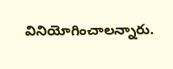వినియోగించాలన్నారు.